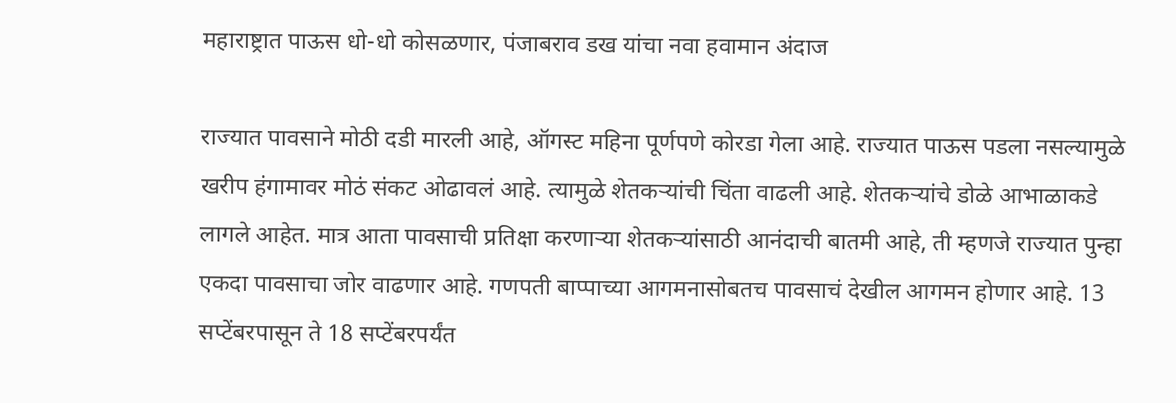महाराष्ट्रात पाऊस धो-धो कोसळणार, पंजाबराव डख यांचा नवा हवामान अंदाज

राज्यात पावसाने मोठी दडी मारली आहे, ऑगस्ट महिना पूर्णपणे कोरडा गेला आहे. राज्यात पाऊस पडला नसल्यामुळे खरीप हंगामावर मोठं संकट ओढावलं आहे. त्यामुळे शेतकऱ्यांची चिंता वाढली आहे. शेतकऱ्यांचे डोळे आभाळाकडे लागले आहेत. मात्र आता पावसाची प्रतिक्षा करणाऱ्या शेतकऱ्यांसाठी आनंदाची बातमी आहे, ती म्हणजे राज्यात पुन्हा एकदा पावसाचा जोर वाढणार आहे. गणपती बाप्पाच्या आगमनासोबतच पावसाचं देखील आगमन होणार आहे. 13 सप्टेंबरपासून ते 18 सप्टेंबरपर्यंत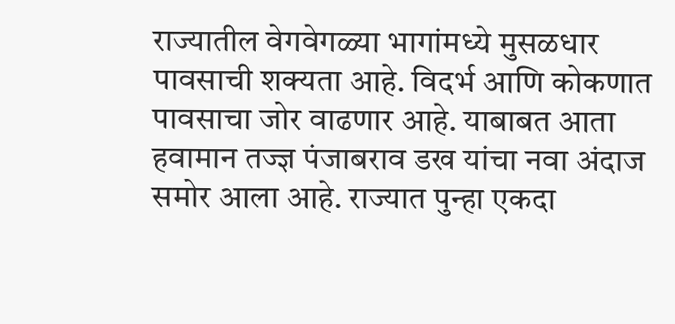राज्यातील वेगवेगळ्या भागांमध्ये मुसळधार पावसाची शक्यता आहे. विदर्भ आणि कोकणात पावसाचा जोर वाढणार आहे. याबाबत आता हवामान तज्ज्ञ पंजाबराव डख यांचा नवा अंदाज समोर आला आहे. राज्यात पुन्हा एकदा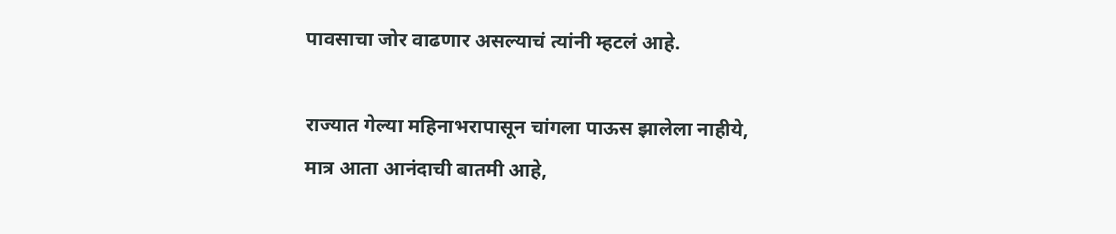पावसाचा जोर वाढणार असल्याचं त्यांनी म्हटलं आहे.

राज्यात गेल्या महिनाभरापासून चांगला पाऊस झालेला नाहीये, मात्र आता आनंदाची बातमी आहे,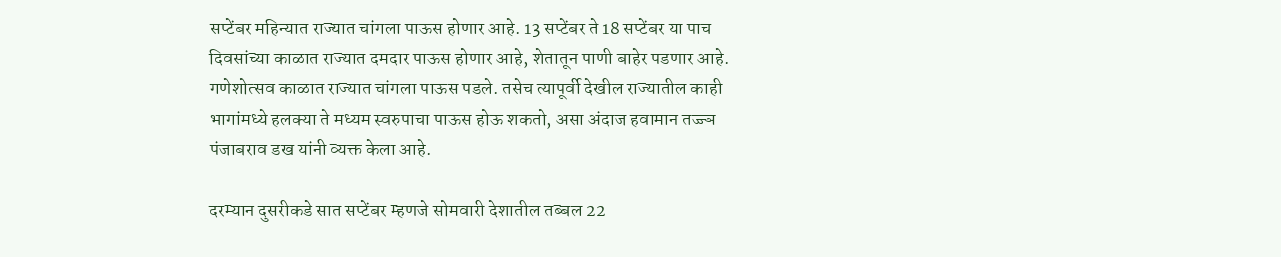सप्टेंबर महिन्यात राज्यात चांगला पाऊस होणार आहे. 13 सप्टेंबर ते 18 सप्टेंबर या पाच दिवसांच्या काळात राज्यात दमदार पाऊस होणार आहे, शेतातून पाणी बाहेर पडणार आहे. गणेशोत्सव काळात राज्यात चांगला पाऊस पडले. तसेच त्यापूर्वी देखील राज्यातील काही भागांमध्ये हलक्या ते मध्यम स्वरुपाचा पाऊस होऊ शकतो, असा अंदाज हवामान तज्ज्ञ पंजाबराव डख यांनी व्यक्त केला आहे.

दरम्यान दुसरीकडे सात सप्टेंबर म्हणजे सोमवारी देशातील तब्बल 22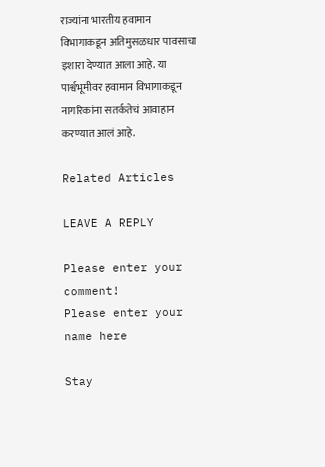राज्यांना भारतीय हवामान विभागाकडून अतिमुसळधार पावसाचा इशारा देण्यात आला आहे. या पार्श्वभूमीवर हवामान विभागाकडून नागरिकांना सतर्कतेचं आवाहान करण्यात आलं आहे.

Related Articles

LEAVE A REPLY

Please enter your comment!
Please enter your name here

Stay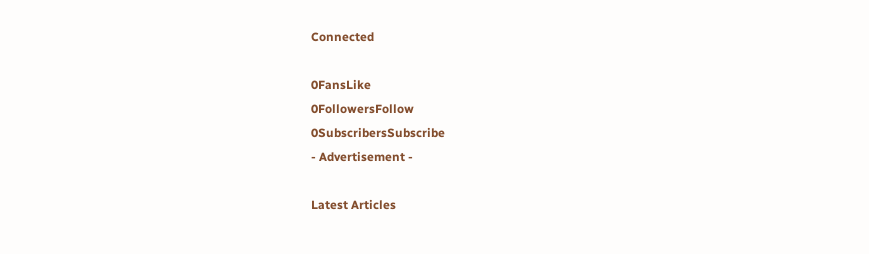Connected

0FansLike
0FollowersFollow
0SubscribersSubscribe
- Advertisement -

Latest Articles